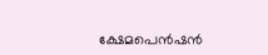ക്ഷേമപെൻഷൻ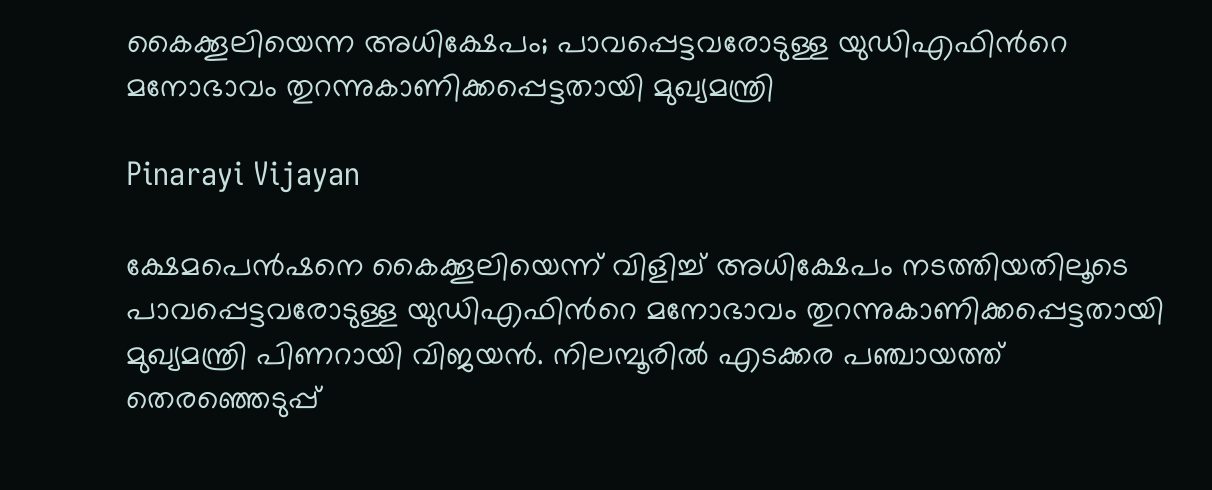കൈക്കൂലിയെന്ന അധിക്ഷേപം; പാവപ്പെട്ടവരോടുള്ള യുഡിഎഫിന്‍റെ മനോഭാവം തുറന്നുകാണിക്കപ്പെട്ടതായി മുഖ്യമന്ത്രി

Pinarayi Vijayan

ക്ഷേമപെൻഷനെ കൈക്കൂലിയെന്ന് വിളിച്ച് അധിക്ഷേപം നടത്തിയതിലൂടെ പാവപ്പെട്ടവരോടുള്ള യുഡിഎഫിന്‍റെ മനോഭാവം തുറന്നുകാണിക്കപ്പെട്ടതായി മുഖ്യമന്ത്രി പിണറായി വിജയൻ. നിലമ്പൂരിൽ എടക്കര പഞ്ചായത്ത് തെരഞ്ഞെടുപ്പ്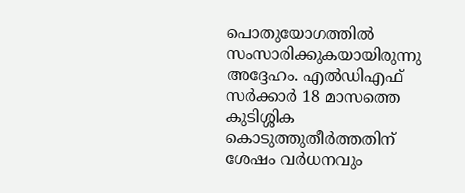പൊതുയോഗത്തിൽ സംസാരിക്കുകയായിരുന്നു അദ്ദേഹം. എൽഡിഎഫ് സർക്കാർ 18 മാസത്തെ കുടിശ്ശിക കൊടുത്തുതീർത്തതിന് ശേഷം വർധനവും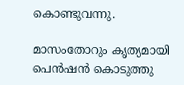കൊണ്ടുവന്നു.

മാസംതോറും കൃത്യമായി പെൻഷൻ കൊടുത്തു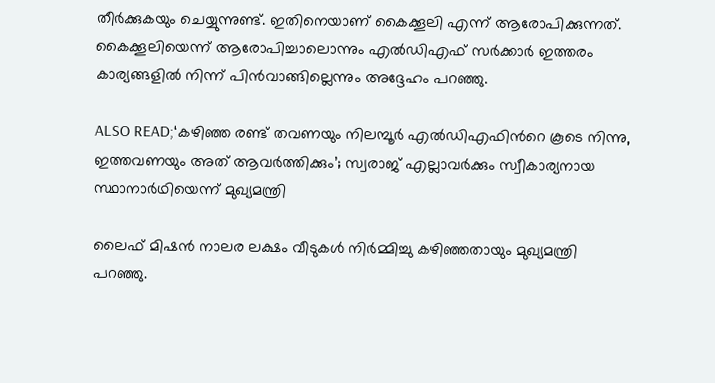തീർക്കുകയും ചെയ്യുന്നുണ്ട്. ഇതിനെയാണ് കൈക്കൂലി എന്ന് ആരോപിക്കുന്നത്. കൈക്കൂലിയെന്ന് ആരോപിച്ചാലൊന്നും എൽഡിഎഫ് സർക്കാർ ഇത്തരം കാര്യങ്ങളിൽ നിന്ന് പിൻവാങ്ങില്ലെന്നും അദ്ദേഹം പറഞ്ഞു.

ALSO READ;‘കഴിഞ്ഞ രണ്ട് തവണയും നിലമ്പൂർ എൽഡിഎഫിന്‍റെ കൂടെ നിന്നു, ഇത്തവണയും അത് ആവർത്തിക്കും’; സ്വരാജ് എല്ലാവർക്കും സ്വീകാര്യനായ സ്ഥാനാർഥിയെന്ന് മുഖ്യമന്ത്രി

ലൈഫ് മിഷൻ നാലര ലക്ഷം വീടുകൾ നിർമ്മിച്ചു കഴിഞ്ഞതായും മുഖ്യമന്ത്രി പറഞ്ഞു.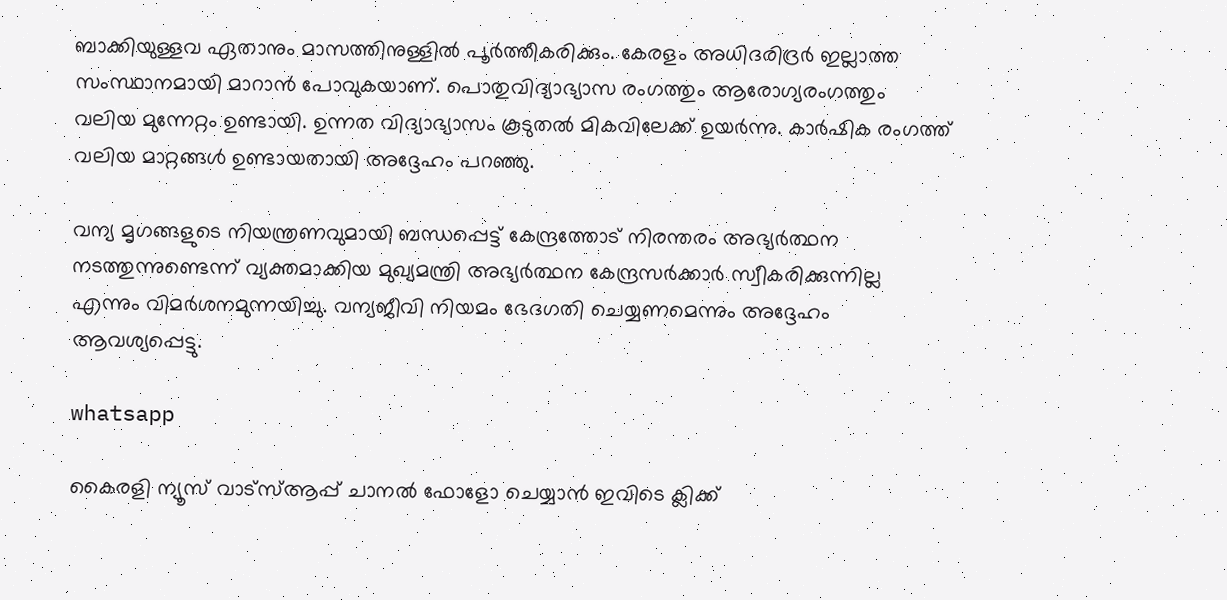ബാക്കിയുള്ളവ ഏതാനും മാസത്തിനുള്ളിൽ പൂർത്തീകരിക്കും. കേരളം അധിദരിദ്രർ ഇല്ലാത്ത സംസ്ഥാനമായി മാറാൻ പോവുകയാണ്. പൊതുവിദ്യാഭ്യാസ രംഗത്തും ആരോഗ്യരംഗത്തും വലിയ മുന്നേറ്റം ഉണ്ടായി. ഉന്നത വിദ്യാഭ്യാസം കൂടുതൽ മികവിലേക്ക് ഉയർന്നു. കാർഷിക രംഗത്ത് വലിയ മാറ്റങ്ങൾ ഉണ്ടായതായി അദ്ദേഹം പറഞ്ഞു.

വന്യ മൃഗങ്ങളുടെ നിയന്ത്രണവുമായി ബന്ധപ്പെട്ട് കേന്ദ്രത്തോട് നിരന്തരം അഭ്യർത്ഥന നടത്തുന്നുണ്ടെന്ന് വ്യക്തമാക്കിയ മുഖ്യമന്ത്രി അഭ്യർത്ഥന കേന്ദ്രസർക്കാർ സ്വീകരിക്കുന്നില്ല എന്നും വിമർശനമുന്നയിച്ചു. വന്യജീവി നിയമം ഭേദഗതി ചെയ്യണമെന്നും അദ്ദേഹം ആവശ്യപ്പെട്ടു.

whatsapp

കൈരളി ന്യൂസ് വാട്‌സ്ആപ്പ് ചാനല്‍ ഫോളോ ചെയ്യാന്‍ ഇവിടെ ക്ലിക്ക്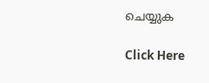ചെയ്യുക

Click Here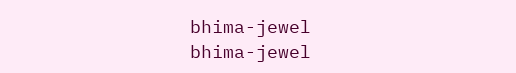bhima-jewel
bhima-jewel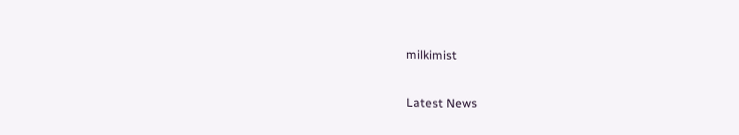milkimist

Latest News